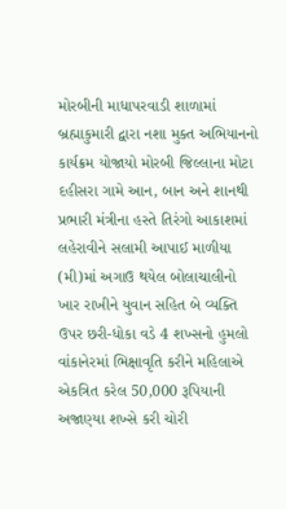મોરબીની માધાપરવાડી શાળામાં બ્રહ્માકુમારી દ્વારા નશા મુક્ત અભિયાનનો કાર્યક્રમ યોજાયો મોરબી જિલ્લાના મોટા દહીસરા ગામે આન, બાન અને શાનથી પ્રભારી મંત્રીના હસ્તે તિરંગો આકાશમાં લહેરાવીને સલામી આપાઈ માળીયા (મી)માં અગાઉ થયેલ બોલાચાલીનો ખાર રાખીને યુવાન સહિત બે વ્યક્તિ ઉપર છરી-ધોકા વડે 4 શખ્સનો હુમલો વાંકાનેરમાં ભિક્ષાવૃતિ કરીને મહિલાએ એકત્રિત કરેલ 50,000 રૂપિયાની અજાણ્યા શખ્સે કરી ચોરી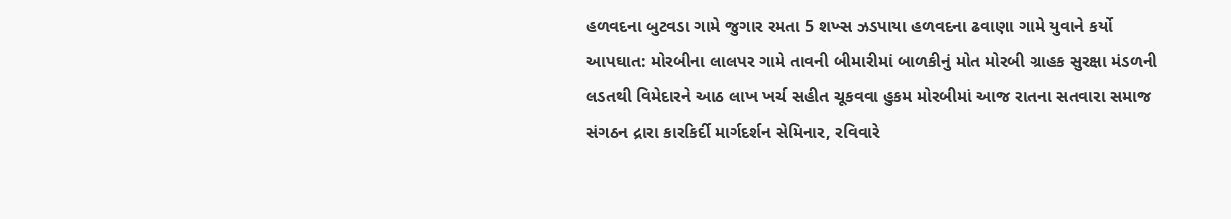હળવદના બુટવડા ગામે જુગાર રમતા 5 શખ્સ ઝડપાયા હળવદના ઢવાણા ગામે યુવાને કર્યો આપઘાત: મોરબીના લાલપર ગામે તાવની બીમારીમાં બાળકીનું મોત મોરબી ગ્રાહક સુરક્ષા મંડળની લડતથી વિમેદારને આઠ લાખ ખર્ચ સહીત ચૂકવવા હુકમ મોરબીમાં આજ રાતના સતવારા સમાજ સંગઠન દ્રારા કારકિર્દી માર્ગદર્શન સેમિનાર, રવિવારે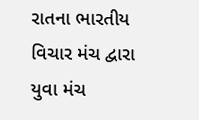રાતના ભારતીય વિચાર મંચ દ્વારા યુવા મંચ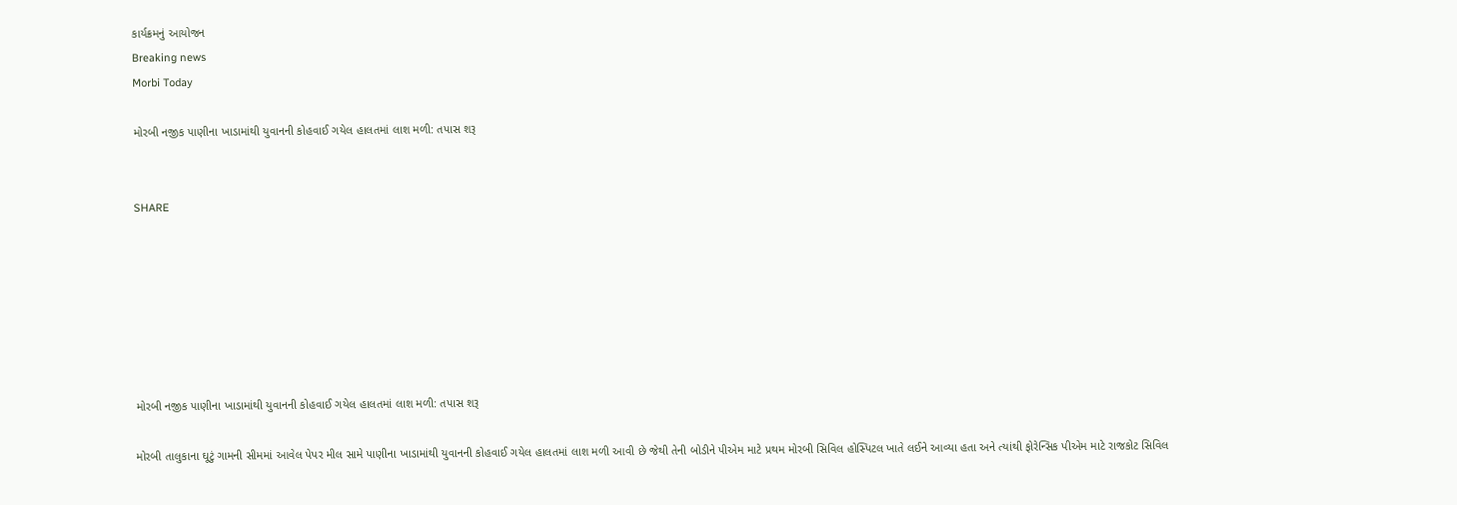કાર્યક્રમનું આયોજન
Breaking news
Morbi Today

મોરબી નજીક પાણીના ખાડામાંથી યુવાનની કોહવાઈ ગયેલ હાલતમાં લાશ મળી: તપાસ શરૂ


SHARE







મોરબી નજીક પાણીના ખાડામાંથી યુવાનની કોહવાઈ ગયેલ હાલતમાં લાશ મળી: તપાસ શરૂ

મોરબી તાલુકાના ઘૂટું ગામની સીમમાં આવેલ પેપર મીલ સામે પાણીના ખાડામાંથી યુવાનની કોહવાઈ ગયેલ હાલતમાં લાશ મળી આવી છે જેથી તેની બોડીને પીએમ માટે પ્રથમ મોરબી સિવિલ હોસ્પિટલ ખાતે લઈને આવ્યા હતા અને ત્યાંથી ફોરેન્સિક પીએમ માટે રાજકોટ સિવિલ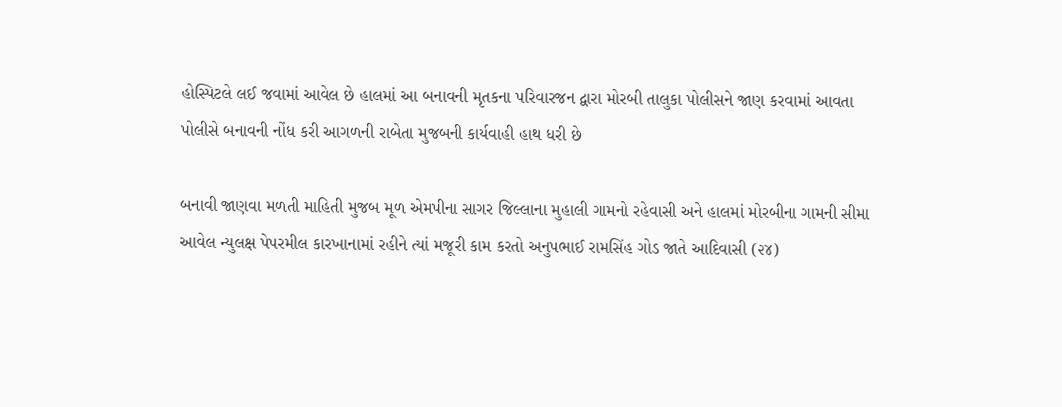હોસ્પિટલે લઈ જવામાં આવેલ છે હાલમાં આ બનાવની મૃતકના પરિવારજન દ્વારા મોરબી તાલુકા પોલીસને જાણ કરવામાં આવતા પોલીસે બનાવની નોંધ કરી આગળની રાબેતા મુજબની કાર્યવાહી હાથ ધરી છે

બનાવી જાણવા મળતી માહિતી મુજબ મૂળ એમપીના સાગર જિલ્લાના મુહાલી ગામનો રહેવાસી અને હાલમાં મોરબીના ગામની સીમા આવેલ ન્યુલક્ષ પેપરમીલ કારખાનામાં રહીને ત્યાં મજૂરી કામ કરતો અનુપભાઈ રામસિંહ ગોડ જાતે આદિવાસી (૨૪)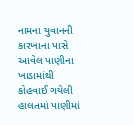નામના યુવાનની કારખાના પાસે આવેલ પાણીના ખાડામાંથી કોહવાઈ ગયેલી હાલતમાં પાણીમાં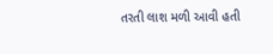તરતી લાશ મળી આવી હતી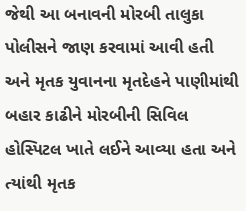જેથી આ બનાવની મોરબી તાલુકા પોલીસને જાણ કરવામાં આવી હતી અને મૃતક યુવાનના મૃતદેહને પાણીમાંથી બહાર કાઢીને મોરબીની સિવિલ હોસ્પિટલ ખાતે લઈને આવ્યા હતા અને ત્યાંથી મૃતક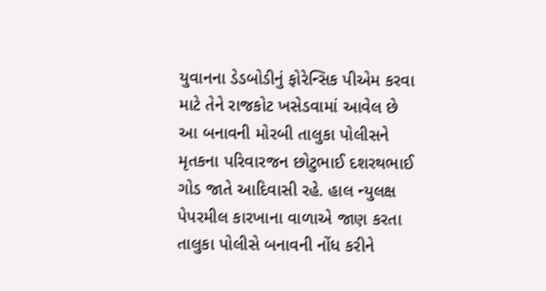યુવાનના ડેડબોડીનું ફોરેન્સિક પીએમ કરવા માટે તેને રાજકોટ ખસેડવામાં આવેલ છે આ બનાવની મોરબી તાલુકા પોલીસને મૃતકના પરિવારજન છોટુભાઈ દશરથભાઈ ગોડ જાતે આદિવાસી રહે. હાલ ન્યુલક્ષ પેપરમીલ કારખાના વાળાએ જાણ કરતા તાલુકા પોલીસે બનાવની નોંધ કરીને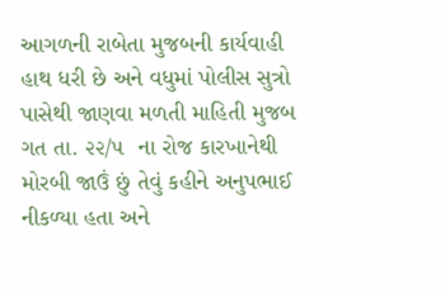આગળની રાબેતા મુજબની કાર્યવાહી હાથ ધરી છે અને વધુમાં પોલીસ સુત્રો પાસેથી જાણવા મળતી માહિતી મુજબ ગત તા. ૨૨/૫  ના રોજ કારખાનેથી મોરબી જાઉં છું તેવું કહીને અનુપભાઈ નીકળ્યા હતા અને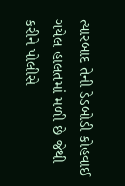ત્યારબાદ તેની ડેડબોડી કોહવાઈ ગયેલ હાલતમાં મળી છે જેથી કરીને પોલીસે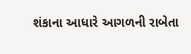શંકાના આધારે આગળની રાબેતા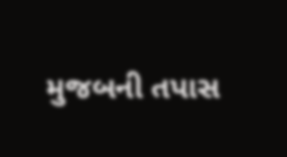મુજબની તપાસ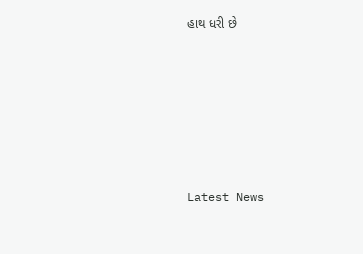હાથ ધરી છે






Latest News